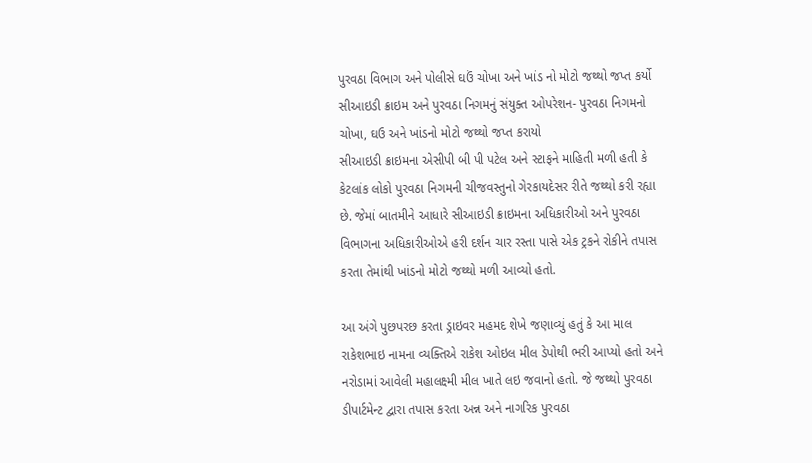પુરવઠા વિભાગ અને પોલીસે ઘઉં ચોખા અને ખાંડ નો મોટો જથ્થો જપ્ત કર્યો
સીઆઇડી ક્રાઇમ અને પુરવઠા નિગમનું સંયુક્ત ઓપરેશન- પુરવઠા નિગમનો ચોખા, ઘઉ અને ખાંડનો મોટો જથ્થો જપ્ત કરાયો
સીઆઇડી ક્રાઇમના એસીપી બી પી પટેલ અને સ્ટાફને માહિતી મળી હતી કે કેટલાંક લોકો પુરવઠા નિગમની ચીજવસ્તુનો ગેરકાયદેસર રીતે જથ્થો કરી રહ્યા છે. જેમાં બાતમીને આધારે સીઆઇડી ક્રાઇમના અધિકારીઓ અને પુરવઠા વિભાગના અધિકારીઓએ હરી દર્શન ચાર રસ્તા પાસે એક ટ્રકને રોકીને તપાસ કરતા તેમાંથી ખાંડનો મોટો જથ્થો મળી આવ્યો હતો.

આ અંગે પુછપરછ કરતા ડ્રાઇવર મહમદ શેખે જણાવ્યું હતું કે આ માલ રાકેશભાઇ નામના વ્યક્તિએ રાકેશ ઓઇલ મીલ ડેપોથી ભરી આપ્યો હતો અને નરોડામાં આવેલી મહાલક્ષ્મી મીલ ખાતે લઇ જવાનો હતો. જે જથ્થો પુરવઠા ડીપાર્ટમેન્ટ દ્વારા તપાસ કરતા અન્ન અને નાગરિક પુરવઠા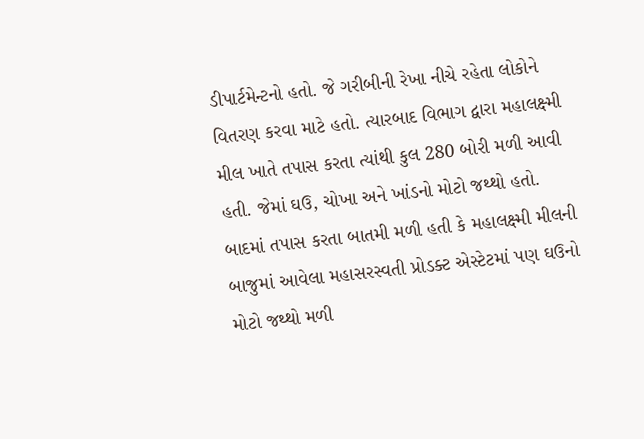ડીપાર્ટમેન્ટનો હતો. જે ગરીબીની રેખા નીચે રહેતા લોકોને વિતરણ કરવા માટે હતો. ત્યારબાદ વિભાગ દ્વારા મહાલક્ષ્મી મીલ ખાતે તપાસ કરતા ત્યાંથી કુલ 280 બોરી મળી આવી હતી. જેમાં ઘઉ, ચોખા અને ખાંડનો મોટો જથ્થો હતો.
બાદમાં તપાસ કરતા બાતમી મળી હતી કે મહાલક્ષ્મી મીલની બાજુમાં આવેલા મહાસરસ્વતી પ્રોડક્ટ એસ્ટેટમાં પણ ઘઉનો મોટો જથ્થો મળી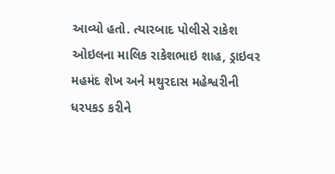આવ્યો હતો. ત્યારબાદ પોલીસે રાકેશ ઓઇલના માલિક રાકેશભાઇ શાહ, ડ્રાઇવર મહમંદ શેખ અને મથુરદાસ મહેશ્વરીની ધરપકડ કરીને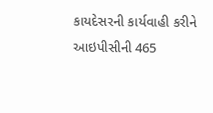કાયદેસરની કાર્યવાહી કરીને આઇપીસીની 465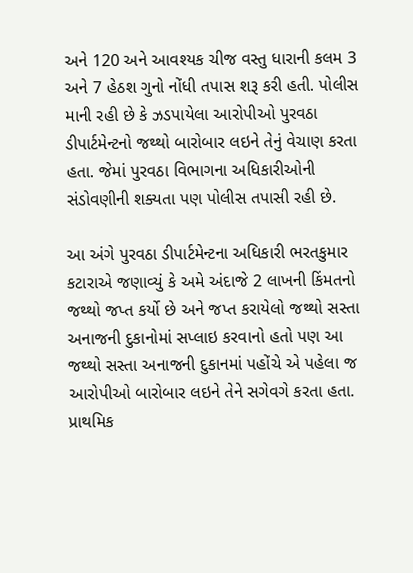અને 120 અને આવશ્યક ચીજ વસ્તુ ધારાની કલમ 3 અને 7 હેઠશ ગુનો નોંધી તપાસ શરૂ કરી હતી. પોલીસ માની રહી છે કે ઝડપાયેલા આરોપીઓ પુરવઠા ડીપાર્ટમેન્ટનો જથ્થો બારોબાર લઇને તેનું વેચાણ કરતા હતા. જેમાં પુરવઠા વિભાગના અધિકારીઓની સંડોવણીની શક્યતા પણ પોલીસ તપાસી રહી છે.

આ અંગે પુરવઠા ડીપાર્ટમેન્ટના અધિકારી ભરતકુમાર કટારાએ જણાવ્યું કે અમે અંદાજે 2 લાખની કિંમતનો જથ્થો જપ્ત કર્યો છે અને જપ્ત કરાયેલો જથ્થો સસ્તા અનાજની દુકાનોમાં સપ્લાઇ કરવાનો હતો પણ આ જથ્થો સસ્તા અનાજની દુકાનમાં પહોંચે એ પહેલા જ આરોપીઓ બારોબાર લઇને તેને સગેવગે કરતા હતા. પ્રાથમિક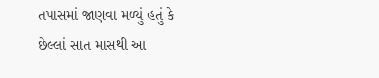તપાસમાં જાણવા મળ્યું હતું કે છેલ્લાં સાત માસથી આ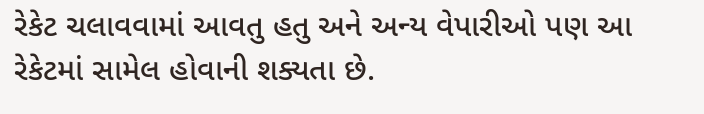રેકેટ ચલાવવામાં આવતુ હતુ અને અન્ય વેપારીઓ પણ આ રેકેટમાં સામેલ હોવાની શક્યતા છે.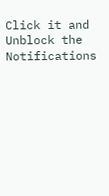Click it and Unblock the Notifications